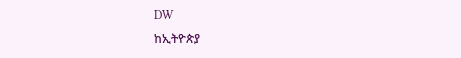DW
ከኢትዮጵያ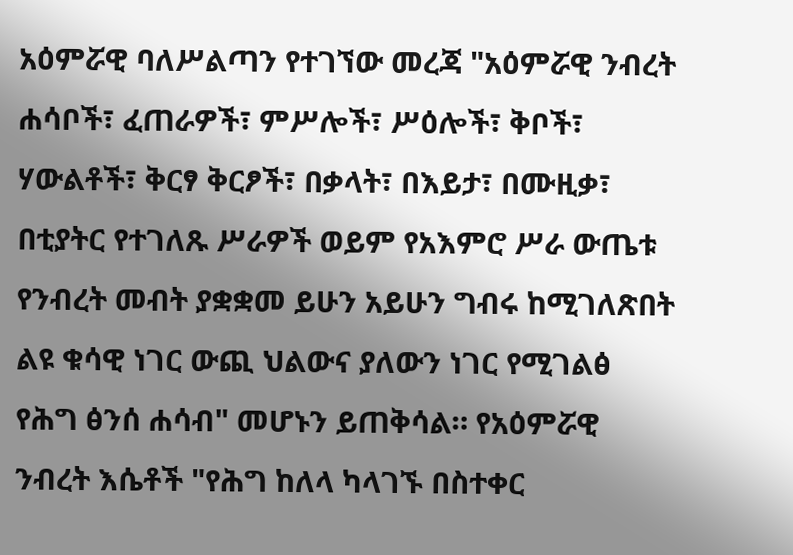አዕምሯዊ ባለሥልጣን የተገኘው መረጃ "አዕምሯዊ ንብረት ሐሳቦች፣ ፈጠራዎች፣ ምሥሎች፣ ሥዕሎች፣ ቅቦች፣ ሃውልቶች፣ ቅርፃ ቅርፆች፣ በቃላት፣ በእይታ፣ በሙዚቃ፣ በቲያትር የተገለጹ ሥራዎች ወይም የአእምሮ ሥራ ውጤቱ የንብረት መብት ያቋቋመ ይሁን አይሁን ግብሩ ከሚገለጽበት ልዩ ቁሳዊ ነገር ውጪ ህልውና ያለውን ነገር የሚገልፅ የሕግ ፅንሰ ሐሳብ" መሆኑን ይጠቅሳል። የአዕምሯዊ ንብረት እሴቶች "የሕግ ከለላ ካላገኙ በስተቀር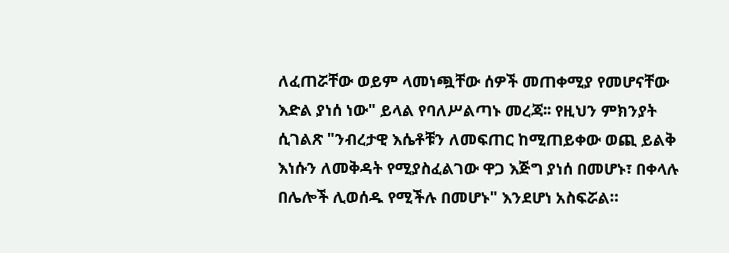ለፈጠሯቸው ወይም ላመነጯቸው ሰዎች መጠቀሚያ የመሆናቸው እድል ያነሰ ነው" ይላል የባለሥልጣኑ መረጃ፡፡ የዚህን ምክንያት ሲገልጽ "ንብረታዊ እሴቶቹን ለመፍጠር ከሚጠይቀው ወጪ ይልቅ እነሱን ለመቅዳት የሚያስፈልገው ዋጋ እጅግ ያነሰ በመሆኑ፣ በቀላሉ በሌሎች ሊወሰዱ የሚችሉ በመሆኑ" እንደሆነ አስፍሯል።